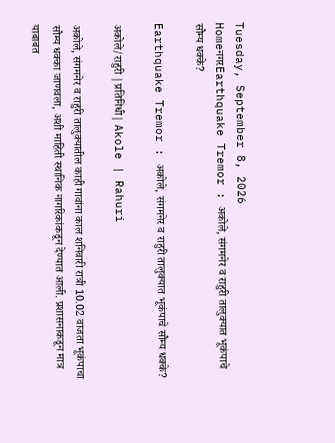Tuesday, September 8, 2026
HomeनगरEarthquake Tremor : अकोले, संगमनेर व राहुरी तालुक्यात भूकंपाचे सौम्य धक्के?

Earthquake Tremor : अकोले, संगमनेर व राहुरी तालुक्यात भूकंपाचे सौम्य धक्के?

अकोले/राहुरी |प्रतिनिधी| Akole | Rahuri

अकोले, संगमनेर व राहुरी तालुक्यातील काही गावांना काल शनिवारी रात्री 10.02 वाजता भूकंपाचा सौम्य धक्का जाणवला, अशी माहिती स्थानिक नागरिकांकडून देण्यात आली. प्रशासनाकडून मात्र याबाबत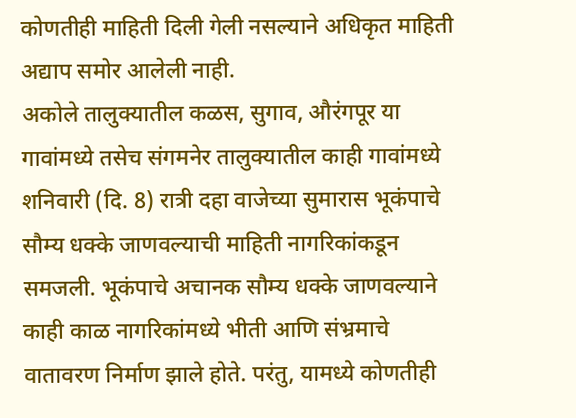कोणतीही माहिती दिली गेली नसल्याने अधिकृत माहिती अद्याप समोर आलेली नाही.
अकोले तालुक्यातील कळस, सुगाव, औरंगपूर या गावांमध्ये तसेच संगमनेर तालुक्यातील काही गावांमध्ये शनिवारी (दि. 8) रात्री दहा वाजेच्या सुमारास भूकंपाचे सौम्य धक्के जाणवल्याची माहिती नागरिकांकडून समजली. भूकंपाचे अचानक सौम्य धक्के जाणवल्याने काही काळ नागरिकांमध्ये भीती आणि संभ्रमाचे वातावरण निर्माण झाले होते. परंतु, यामध्ये कोणतीही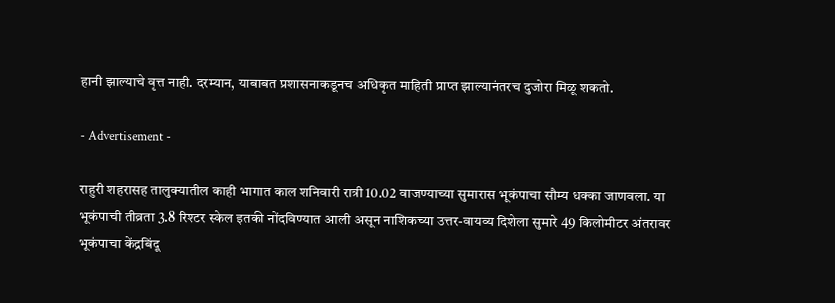हानी झाल्याचे वृत्त नाही. दरम्यान, याबाबत प्रशासनाकडूनच अधिकृत माहिती प्राप्त झाल्यानंतरच दुजोरा मिळू शकतो.

- Advertisement -

राहुरी शहरासह तालुक्यातील काही भागात काल शनिवारी रात्री 10.02 वाजण्याच्या सुमारास भूकंपाचा सौम्य धक्का जाणवला. या भूकंपाची तीव्रता 3.8 रिश्टर स्केल इतकी नोंदविण्यात आली असून नाशिकच्या उत्तर-वायव्य दिशेला सुमारे 49 किलोमीटर अंतरावर भूकंपाचा केंद्रबिंदू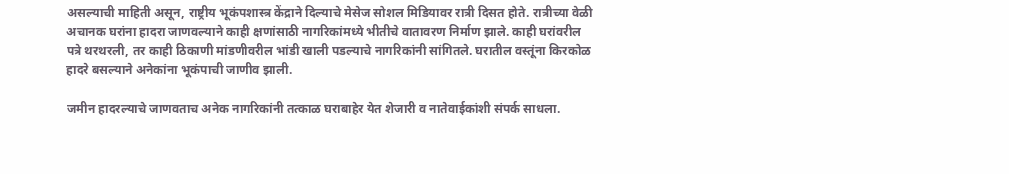असल्याची माहिती असून, राष्ट्रीय भूकंपशास्त्र केंद्राने दिल्याचे मेसेज सोशल मिडियावर रात्री दिसत होते. रात्रीच्या वेळी अचानक घरांना हादरा जाणवल्याने काही क्षणांसाठी नागरिकांमध्ये भीतीचे वातावरण निर्माण झाले. काही घरांवरील पत्रे थरथरली, तर काही ठिकाणी मांडणीवरील भांडी खाली पडल्याचे नागरिकांनी सांगितले. घरातील वस्तूंना किरकोळ हादरे बसल्याने अनेकांना भूकंपाची जाणीव झाली.

जमीन हादरल्याचे जाणवताच अनेक नागरिकांनी तत्काळ घराबाहेर येत शेजारी व नातेवाईकांशी संपर्क साधला.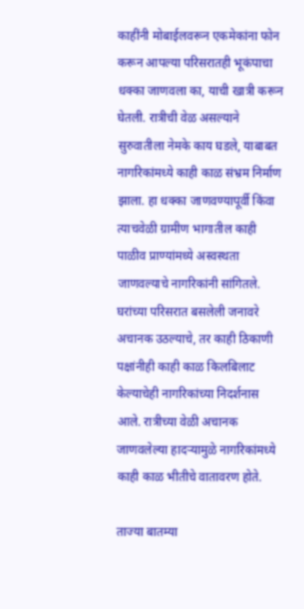काहींनी मोबाईलवरून एकमेकांना फोन करून आपल्या परिसरातही भूकंपाचा धक्का जाणवला का, याची खात्री करून घेतली. रात्रीची वेळ असल्याने सुरुवातीला नेमके काय घडले, याबाबत नागरिकांमध्ये काही काळ संभ्रम निर्माण झाला. हा धक्का जाणवण्यापूर्वी किंवा त्याचवेळी ग्रामीण भागातील काही पाळीव प्राण्यांमध्ये अस्वस्थता जाणवल्याचे नागरिकांनी सांगितले. घरांच्या परिसरात बसलेली जनावरे अचानक उठल्याचे, तर काही ठिकाणी पक्षांनीही काही काळ किलबिलाट केल्याचेही नागरिकांच्या निदर्शनास आले. रात्रीच्या वेळी अचानक जाणवलेल्या हादर्‍यामुळे नागरिकांमध्ये काही काळ भीतीचे वातावरण होते.

ताज्या बातम्या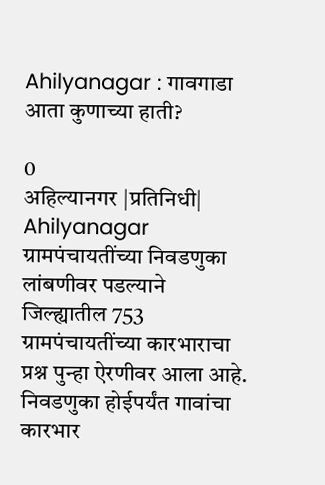Ahilyanagar : गावगाडा आता कुणाच्या हाती?

0
अहिल्यानगर |प्रतिनिधी| Ahilyanagar ग्रामपंचायतींच्या निवडणुका लांबणीवर पडल्याने जिल्ह्यातील 753 ग्रामपंचायतींच्या कारभाराचा प्रश्न पुन्हा ऐरणीवर आला आहे. निवडणुका होईपर्यंत गावांचा कारभार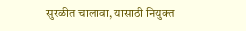सुरळीत चालावा, यासाठी नियुक्त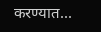करण्यात...